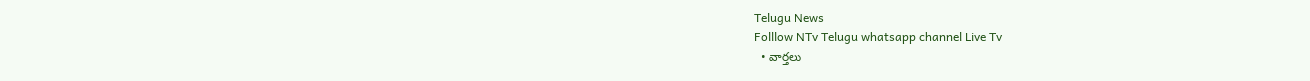Telugu News
Folllow NTv Telugu whatsapp channel Live Tv
  • వార్తలు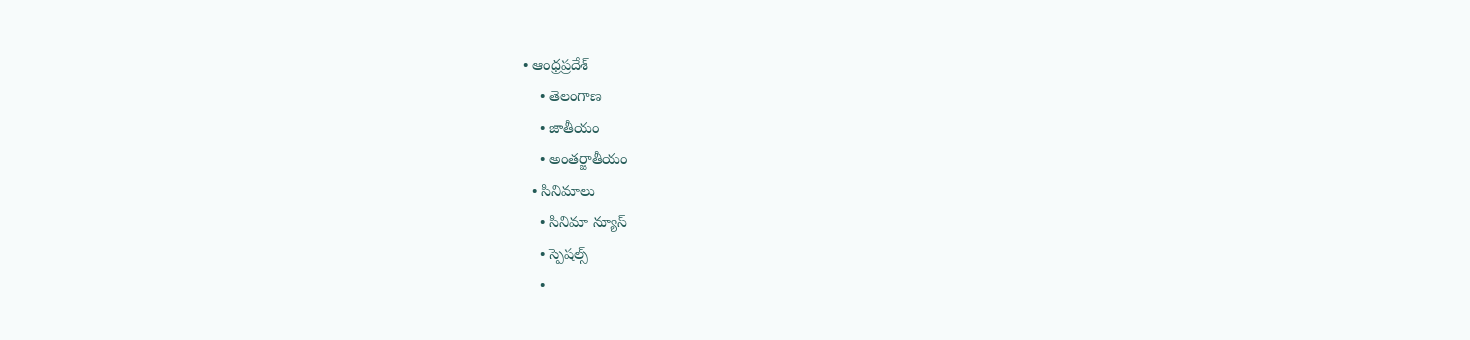• ఆంధ్రప్రదేశ్
    • తెలంగాణ
    • జాతీయం
    • అంతర్జాతీయం
  • సినిమాలు
    • సినిమా న్యూస్
    • స్పెషల్స్
    •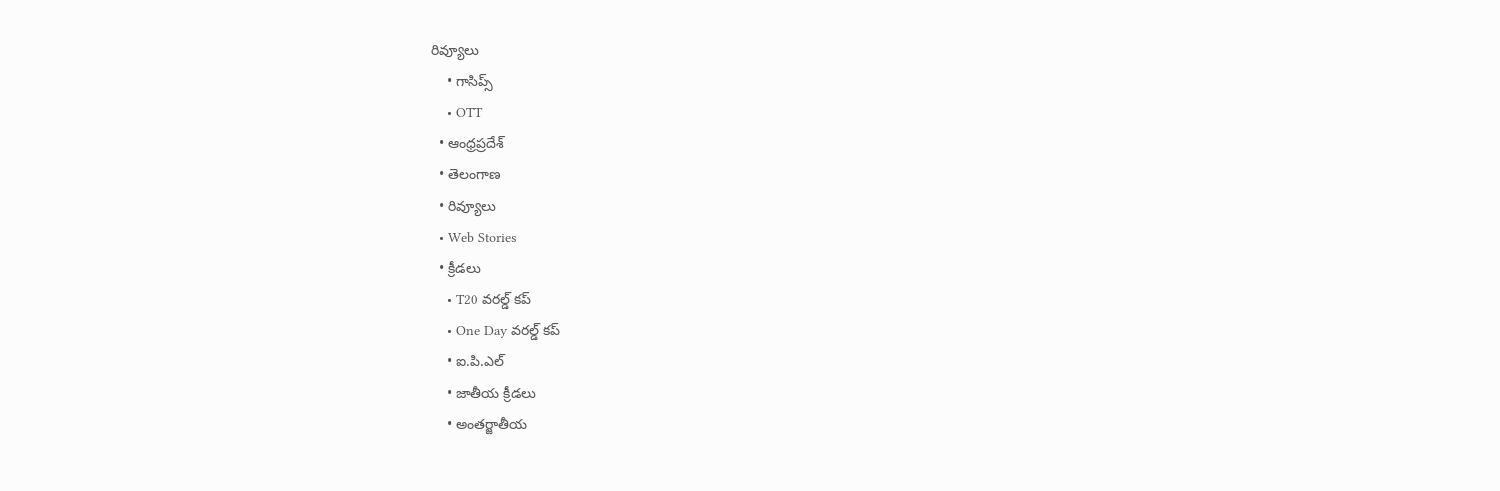రివ్యూలు
    • గాసిప్స్
    • OTT
  • ఆంధ్రప్రదేశ్
  • తెలంగాణ
  • రివ్యూలు
  • Web Stories
  • క్రీడలు
    • T20 వరల్డ్ కప్
    • One Day వరల్డ్ కప్
    • ఐ.పి.ఎల్
    • జాతీయ క్రీడలు
    • అంతర్జాతీయ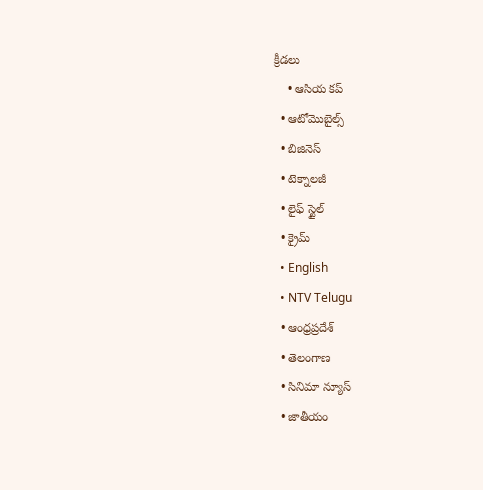క్రీడలు
    • ఆసియ కప్
  • ఆటోమొబైల్స్
  • బిజినెస్‌
  • టెక్నాలజీ
  • లైఫ్ స్టైల్
  • క్రైమ్
  • English
  • NTV Telugu
  • ఆంధ్రప్రదేశ్
  • తెలంగాణ
  • సినిమా న్యూస్
  • జాతీయం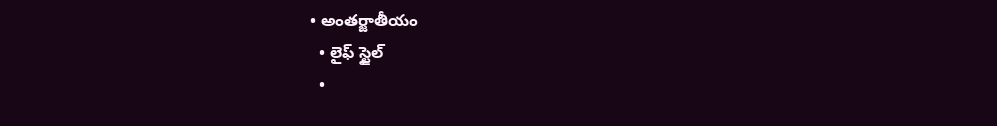• అంతర్జాతీయం
  • లైఫ్ స్టైల్
  •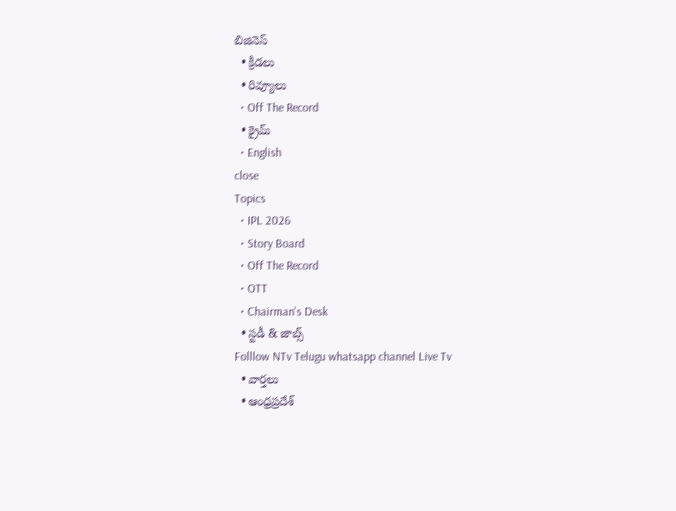బిజినెస్‌
  • క్రీడలు
  • రివ్యూలు
  • Off The Record
  • క్రైమ్
  • English
close
Topics
  • IPL 2026
  • Story Board
  • Off The Record
  • OTT
  • Chairman's Desk
  • స్టడీ & జాబ్స్
Folllow NTv Telugu whatsapp channel Live Tv
  • వార్తలు
  • ఆంధ్రప్రదేశ్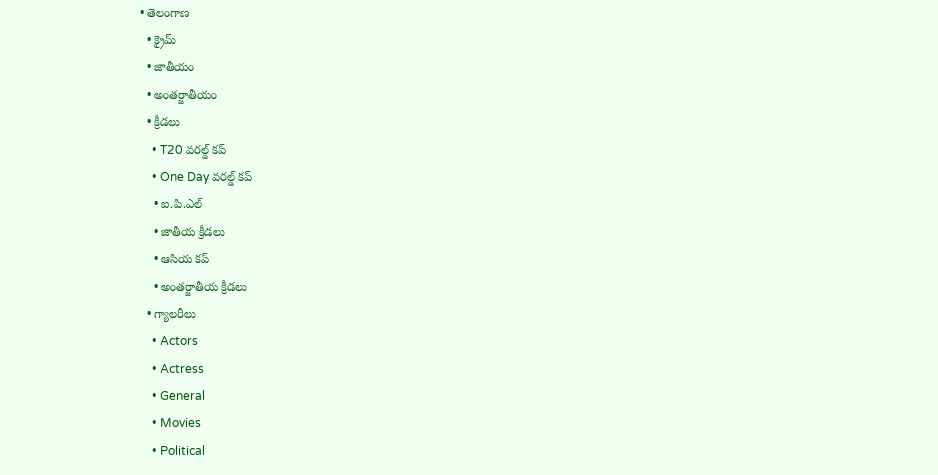• తెలంగాణ
  • క్రైమ్
  • జాతీయం
  • అంతర్జాతీయం
  • క్రీడలు
    • T20 వరల్డ్ కప్
    • One Day వరల్డ్ కప్
    • ఐ.పి.ఎల్
    • జాతీయ క్రీడలు
    • ఆసియ కప్
    • అంతర్జాతీయ క్రీడలు
  • గ్యాలరీలు
    • Actors
    • Actress
    • General
    • Movies
    • Political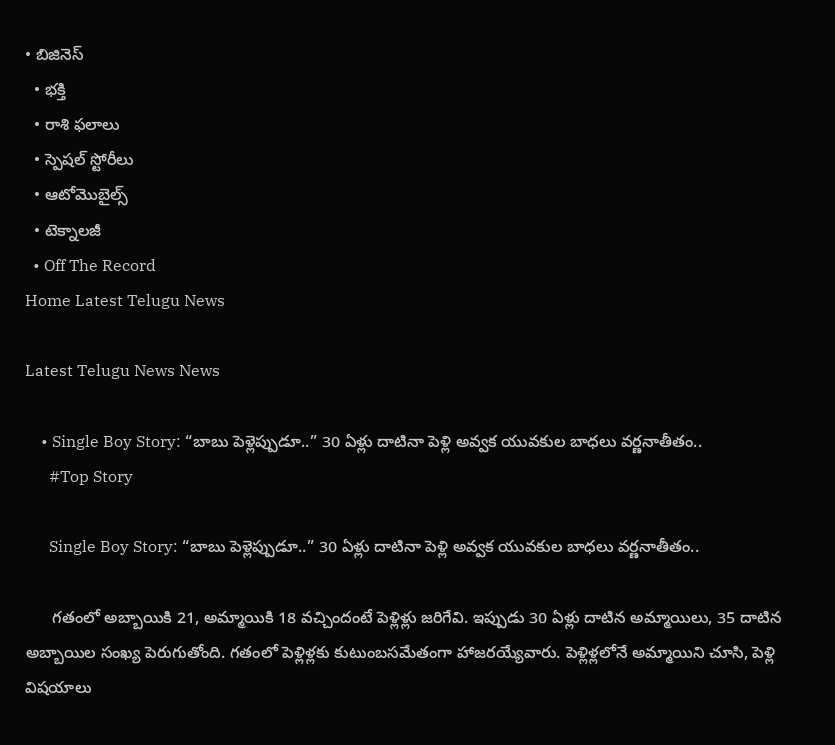• బిజినెస్‌
  • భక్తి
  • రాశి ఫలాలు
  • స్పెషల్‌ స్టోరీలు
  • ఆటోమొబైల్స్
  • టెక్నాలజీ
  • Off The Record
Home Latest Telugu News

Latest Telugu News News

    • Single Boy Story: “బాబు పెళ్లెప్పుడూ..” 30 ఏళ్లు దాటినా పెళ్లి అవ్వక యువకుల బాధలు వర్ణనాతీతం..
      #Top Story

      Single Boy Story: “బాబు పెళ్లెప్పుడూ..” 30 ఏళ్లు దాటినా పెళ్లి అవ్వక యువకుల బాధలు వర్ణనాతీతం..

      గతంలో అబ్బాయికి 21, అమ్మాయికి 18 వచ్చిందంటే పెళ్లిళ్లు జరిగేవి. ఇప్పుడు 30 ఏళ్లు దాటిన అమ్మాయిలు, 35 దాటిన అబ్బాయిల సంఖ్య పెరుగుతోంది. గతంలో పెళ్లిళ్లకు కుటుంబసమేతంగా హాజరయ్యేవారు. పెళ్లిళ్లలోనే అమ్మాయిని చూసి, పెళ్లి విషయాలు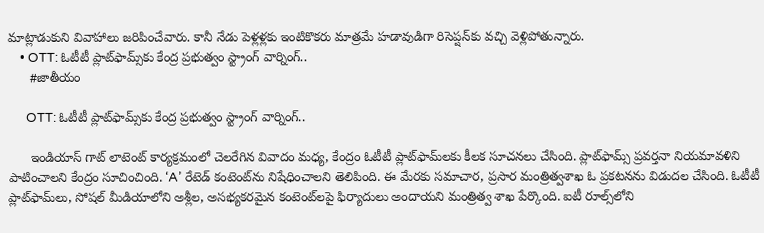మాట్లాడుకుని వివాహాలు జరిపించేవారు. కానీ నేడు పెళ్లళ్లకు ఇంటికొకరు మాత్రమే హడావుడిగా రిసెప్షన్‌కు వచ్చి వెళ్లిపోతున్నారు.
    • OTT: ఓటీటీ ప్లాట్‌ఫామ్స్‌కు కేంద్ర ప్రభుత్వం స్ట్రాంగ్ వార్నింగ్..
      #జాతీయం

      OTT: ఓటీటీ ప్లాట్‌ఫామ్స్‌కు కేంద్ర ప్రభుత్వం స్ట్రాంగ్ వార్నింగ్..

      ఇండియాస్ గాట్ లాటెంట్ కార్యక్రమంలో చెలరేగిన వివాదం మధ్య, కేంద్రం ఓటీటీ ప్లాట్‌ఫామ్‌లకు కీలక సూచనలు చేసింది. ప్లాట్‌ఫామ్స్‌ ప్రవర్తనా నియమావళిని పాటించాలని కేంద్రం సూచించింది. ‘A’ రేటెడ్ కంటెంట్‌ను నిషేధించాలని తెలిపింది. ఈ మేరకు సమాచార, ప్రసార మంత్రిత్వశాఖ ఓ ప్రకటనను విడుదల చేసింది. ఓటీటీ ప్లాట్‌ఫామ్‌లు, సోషల్‌ మీడియాలోని అశ్లీల, అసభ్యకరమైన కంటెంట్‌లపై ఫిర్యాదులు అందాయని మంత్రిత్వ శాఖ పేర్కొంది. ఐటీ రూల్స్‌లోని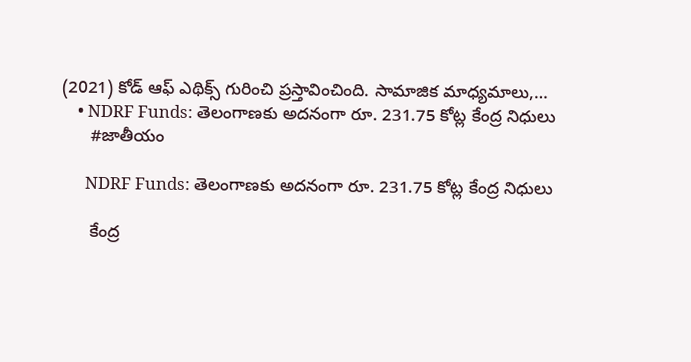(2021) కోడ్‌ ఆఫ్‌ ఎథిక్స్‌ గురించి ప్రస్తావించింది. సామాజిక మాధ్యమాలు,…
    • NDRF Funds: తెలంగాణకు అదనంగా రూ. 231.75 కోట్ల కేంద్ర నిధులు
      #జాతీయం

      NDRF Funds: తెలంగాణకు అదనంగా రూ. 231.75 కోట్ల కేంద్ర నిధులు

      కేంద్ర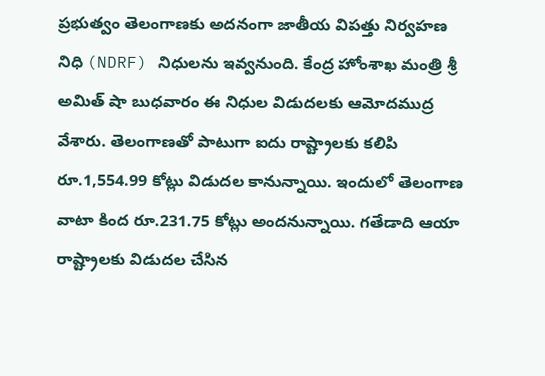ప్రభుత్వం తెలంగాణకు అదనంగా జాతీయ విపత్తు నిర్వహణ నిధి (NDRF) నిధులను ఇవ్వనుంది. కేంద్ర హోంశాఖ మంత్రి శ్రీ అమిత్ షా బుధవారం ఈ నిధుల విడుదలకు ఆమోదముద్ర వేశారు. తెలంగాణతో పాటుగా ఐదు రాష్ట్రాలకు కలిపి రూ.1,554.99 కోట్లు విడుదల కానున్నాయి. ఇందులో తెలంగాణ వాటా కింద రూ.231.75 కోట్లు అందనున్నాయి. గతేడాది ఆయా రాష్ట్రాలకు విడుదల చేసిన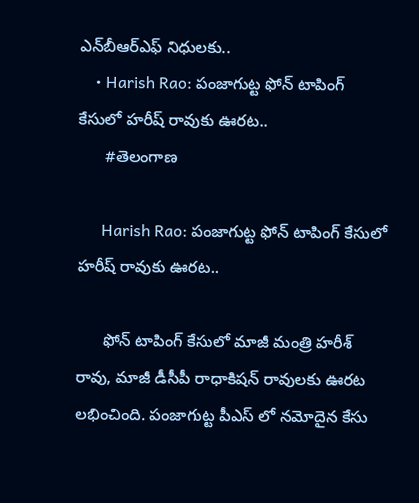ఎన్‌బీఆర్ఎఫ్ నిధులకు..
    • Harish Rao: పంజాగుట్ట ఫోన్ టాపింగ్ కేసులో హరీష్ రావుకు ఊరట..
      #తెలంగాణ

      Harish Rao: పంజాగుట్ట ఫోన్ టాపింగ్ కేసులో హరీష్ రావుకు ఊరట..

      ఫోన్ టాపింగ్ కేసులో మాజీ మంత్రి హరీశ్ రావు, మాజీ డీసీపీ రాధాకిషన్ రావులకు ఊరట లభించింది. పంజాగుట్ట పీఎస్ లో నమోదైన కేసు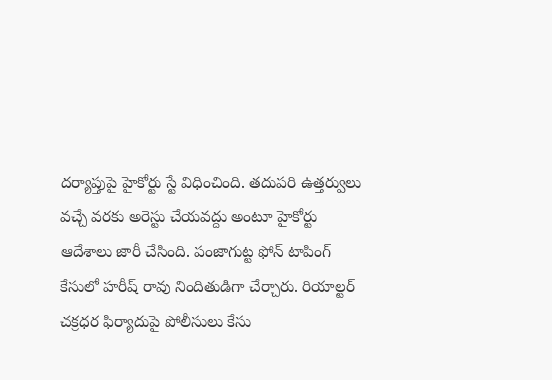దర్యాప్తుపై హైకోర్టు స్టే విధించింది. తదుపరి ఉత్తర్వులు వచ్చే వరకు అరెస్టు చేయవద్దు అంటూ హైకోర్టు ఆదేశాలు జారీ చేసింది. పంజాగుట్ట ఫోన్ టాపింగ్ కేసులో హరీష్ రావు నిందితుడిగా చేర్చారు. రియాల్టర్ చక్రధర ఫిర్యాదుపై పోలీసులు కేసు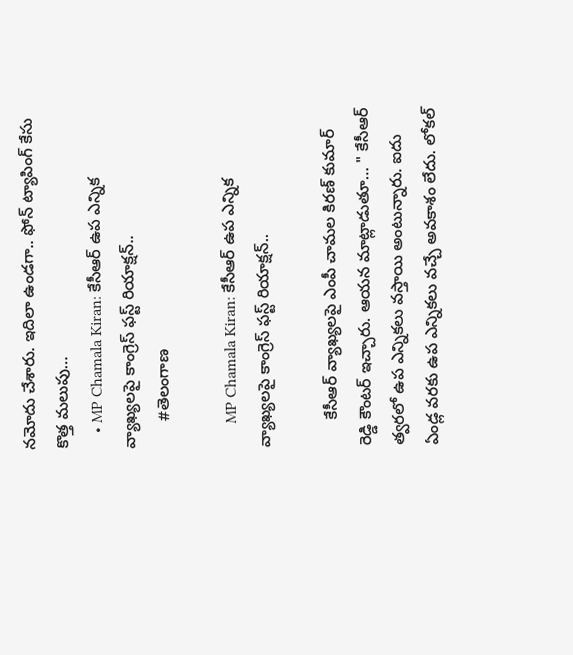నమోదు చేశారు. ఇదిలా ఉండగా.. ఫోన్ ట్యాపింగ్ కేసు కొత్త మలుపు…
    • MP Chamala Kiran: కేసీఆర్ ఉప ఎన్నిక వ్యాఖ్యలపై కాంగ్రెస్ ఫస్ట్ రియాక్షన్..
      #తెలంగాణ

      MP Chamala Kiran: కేసీఆర్ ఉప ఎన్నిక వ్యాఖ్యలపై కాంగ్రెస్ ఫస్ట్ రియాక్షన్..

      కేసీఆర్ వ్యాఖ్యలపై ఎంపీ చామల కిరణ్ కుమార్ రెడ్డి కౌంటర్ ఇచ్చారు. ఆయన మాట్లాడుతూ… " కేసీఆర్ త్వరలో ఉప ఎన్నికలు వస్తాయి అంటున్నారు. ఐదు ఏండ్ల వరకు ఉప ఎన్నికలు వచ్చే అవకాశం లేదు. లోకల్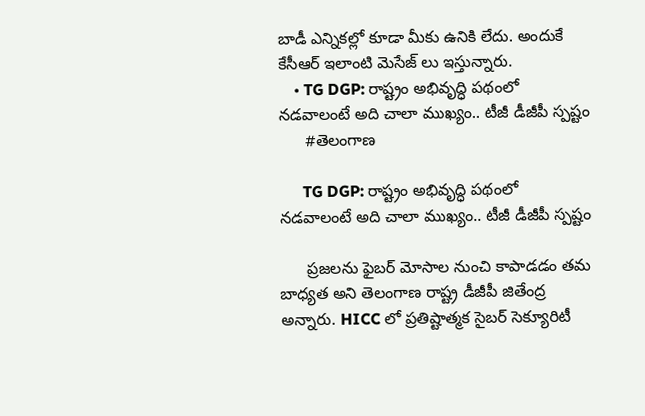బాడీ ఎన్నికల్లో కూడా మీకు ఉనికి లేదు. అందుకే కేసీఆర్ ఇలాంటి మెసేజ్ లు ఇస్తున్నారు.
    • TG DGP: రాష్ట్రం అభివృద్ధి పథంలో నడవాలంటే అది చాలా ముఖ్యం.. టీజీ డీజీపీ స్పష్టం
      #తెలంగాణ

      TG DGP: రాష్ట్రం అభివృద్ధి పథంలో నడవాలంటే అది చాలా ముఖ్యం.. టీజీ డీజీపీ స్పష్టం

      ప్రజలను ఫైబర్ మోసాల నుంచి కాపాడడం తమ బాధ్యత అని తెలంగాణ రాష్ట్ర డీజీపీ జితేంద్ర అన్నారు. HICC లో ప్రతిష్టాత్మక సైబర్ సెక్యూరిటీ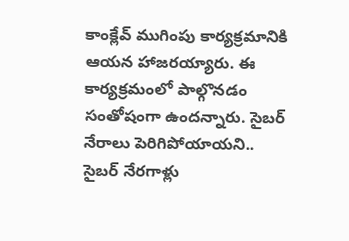కాంక్లేవ్ ముగింపు కార్యక్రమానికి ఆయన హాజరయ్యారు. ఈ కార్యక్రమంలో పాల్గొనడం సంతోషంగా ఉందన్నారు. సైబర్ నేరాలు పెరిగిపోయాయని.. సైబర్ నేరగాళ్లు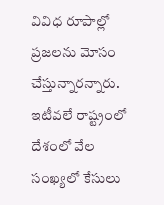వివిధ రూపాల్లో ప్రజలను మోసం చేస్తున్నారన్నారు. ఇటీవలే రాష్ట్రంలో దేశంలో వేల సంఖ్యలో కేసులు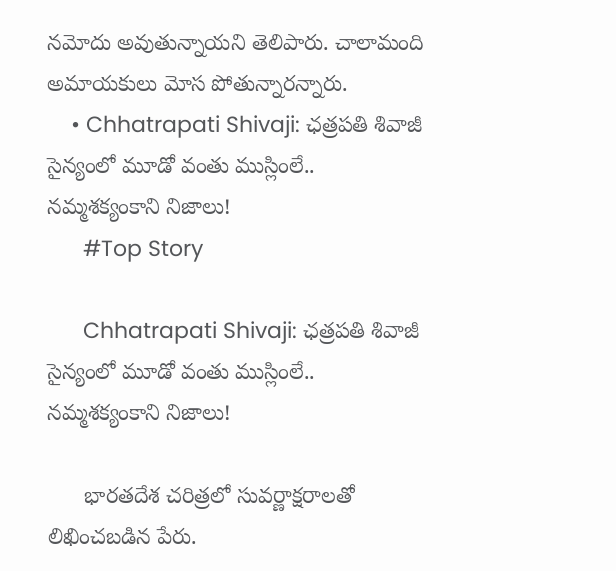నమోదు అవుతున్నాయని తెలిపారు. చాలామంది అమాయకులు మోస పోతున్నారన్నారు.
    • Chhatrapati Shivaji: ఛత్రపతి శివాజీ సైన్యంలో మూడో వంతు ముస్లింలే.. నమ్మశక్యంకాని నిజాలు!
      #Top Story

      Chhatrapati Shivaji: ఛత్రపతి శివాజీ సైన్యంలో మూడో వంతు ముస్లింలే.. నమ్మశక్యంకాని నిజాలు!

      భారతదేశ చరిత్రలో సువర్ణాక్షరాలతో లిఖించబడిన పేరు.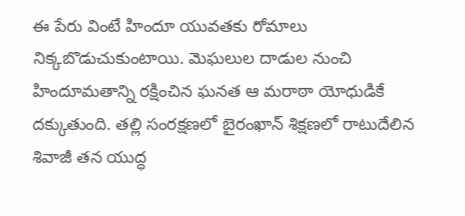ఈ పేరు వింటే హిందూ యువతకు రోమాలు నిక్కబొడుచుకుంటాయి. మెఘలుల దాడుల నుంచి హిందూమతాన్ని రక్షించిన ఘనత ఆ మరాఠా యోధుడికే దక్కుతుంది. తల్లి సంరక్షణలో బైరంఖాన్ శిక్షణలో రాటుదేలిన శివాజీ తన యుద్ధ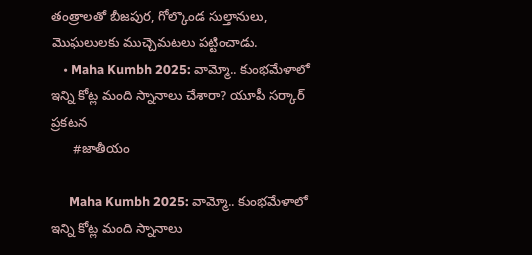తంత్రాలతో బీజపుర, గోల్కొండ సుల్తానులు, మొఘలులకు ముచ్చెమటలు పట్టించాడు.
    • Maha Kumbh 2025: వామ్మో.. కుంభమేళాలో ఇన్ని కోట్ల మంది స్నానాలు చేశారా? యూపీ సర్కార్‌ ప్రకటన
      #జాతీయం

      Maha Kumbh 2025: వామ్మో.. కుంభమేళాలో ఇన్ని కోట్ల మంది స్నానాలు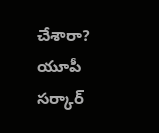చేశారా? యూపీ సర్కార్‌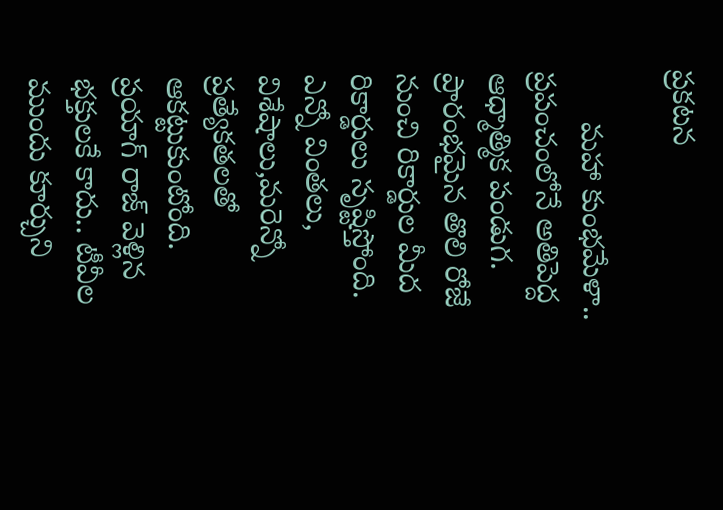ప్రకటన

      మహా కుంభమేళా.. ప్రపంచంలోనే అతిపెద్ద ఆధ్మాత్మిక పండుగ. ప్రారంభమైన తొలి రోజే నుంచి రికార్డుల మీద రికార్డులు సృష్టిస్తోంది. ఎన్నో వింతలు, విశేషాలు,మరెన్నో ప్రత్యేకతలతో ఆకట్టుకుంటోంది. ప్రయాగ్ రాజ్ వెళ్లిన భక్తులకే కాదు.. టీవీల ముందు కూర్చుని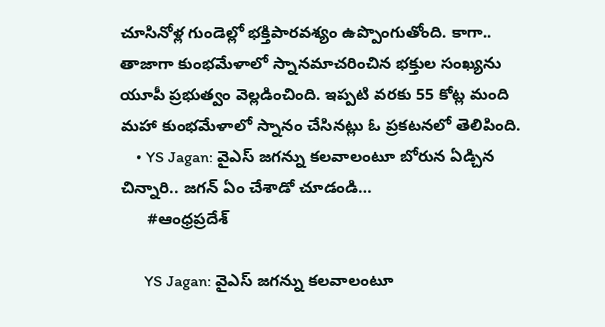చూసినోళ్ల గుండెల్లో భక్తిపారవశ్యం ఉప్పొంగుతోంది. కాగా.. తాజాగా కుంభమేళాలో స్నానమాచరించిన భక్తుల సంఖ్యను యూపీ ప్రభుత్వం వెల్లడించింది. ఇప్పటి వరకు 55 కోట్ల మంది మహా కుంభమేళాలో స్నానం చేసినట్లు ఓ ప్రకటనలో తెలిపింది.
    • YS Jagan: వైఎస్ జగన్ను కలవాలంటూ బోరున ఏడ్చిన చిన్నారి.. జగన్‌ ఏం చేశాడో చూడండి…
      #ఆంధ్రప్రదేశ్

      YS Jagan: వైఎస్ జగన్ను కలవాలంటూ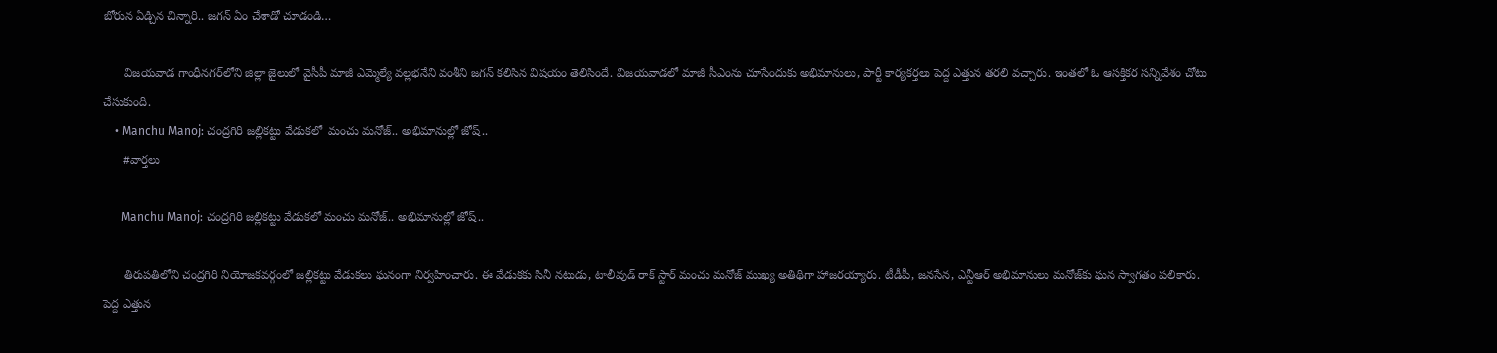బోరున ఏడ్చిన చిన్నారి.. జగన్‌ ఏం చేశాడో చూడండి…

      విజయవాడ గాంధీనగర్‌లోని జిల్లా జైలులో వైసీపీ మాజీ ఎమ్మెల్యే వల్లభనేని వంశీని జగన్ కలిసిన విషయం తెలిసిందే. విజయవాడలో మాజీ సీఎంను చూసేందుకు అభిమానులు, పార్టీ కార్యకర్తలు పెద్ద ఎత్తున తరలి వచ్చారు. ఇంతలో ఓ ఆసక్తికర సన్నివేశం చోటు చేసుకుంది.
    • Manchu Manoj: చంద్రగిరి జల్లికట్టు వేడుకలో  మంచు మనోజ్.. అభిమానుల్లో జోష్..
      #వార్తలు

      Manchu Manoj: చంద్రగిరి జల్లికట్టు వేడుకలో మంచు మనోజ్.. అభిమానుల్లో జోష్..

      తిరుపతిలోని చంద్రగిరి నియోజకవర్గంలో జల్లికట్టు వేడుకలు ఘనంగా నిర్వహించారు. ఈ వేడుకకు సినీ నటుడు, టాలీవుడ్ రాక్‌ స్టార్ మంచు మనోజ్ ముఖ్య అతిథిగా హాజరయ్యారు. టీడీపీ, జనసేన, ఎన్టీఆర్ అభిమానులు మనోజ్‌కు ఘన స్వాగతం పలికారు. పెద్ద ఎత్తున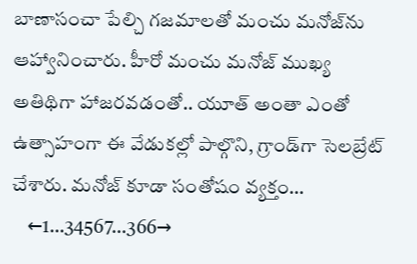బాణాసంచా పేల్చి గజమాలతో మంచు మనోజ్‌ను ఆహ్వానించారు. హీరో మంచు మనోజ్ ముఖ్య అతిథిగా హాజరవడంతో.. యూత్ అంతా ఎంతో ఉత్సాహంగా ఈ వేడుకల్లో పాల్గొని, గ్రాండ్‌గా సెలబ్రేట్ చేశారు. మనోజ్ కూడా సంతోషం వ్యక్తం…
    ←1…34567…366→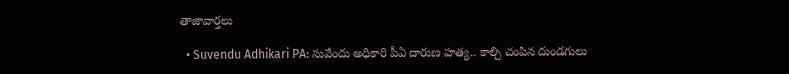తాజావార్తలు

  • Suvendu Adhikari PA: సువేందు అధికారి పీఏ దారుణ హత్య.. కాల్చి చంపిన దుండగులు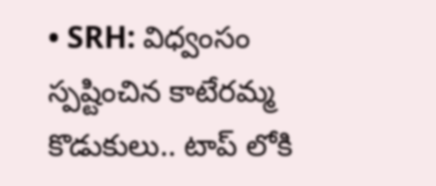• SRH: విధ్వంసం స్పష్టించిన కాటేరమ్మ కొడుకులు.. టాప్ లోకి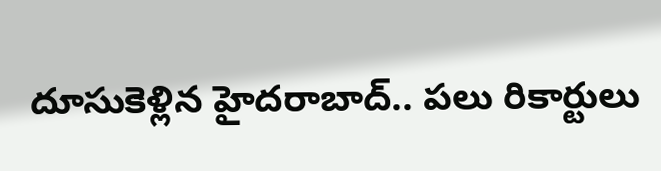దూసుకెళ్లిన హైదరాబాద్.. పలు రికార్టులు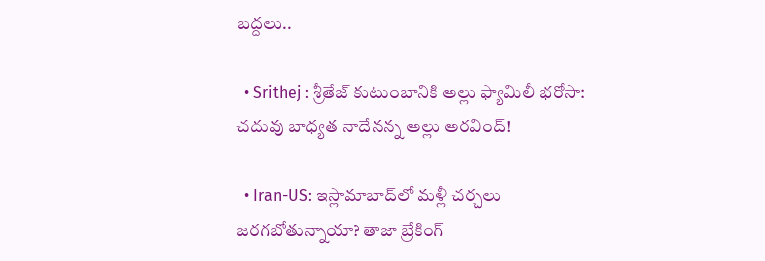బద్దలు..

  • Srithej : శ్రీతేజ్ కుటుంబానికి అల్లు ఫ్యామిలీ భరోసా: చదువు బాధ్యత నాదేనన్న అల్లు అరవింద్!

  • Iran-US: ఇస్లామాబాద్‌లో మళ్లీ చర్చలు జరగబోతున్నాయా? తాజా బ్రేకింగ్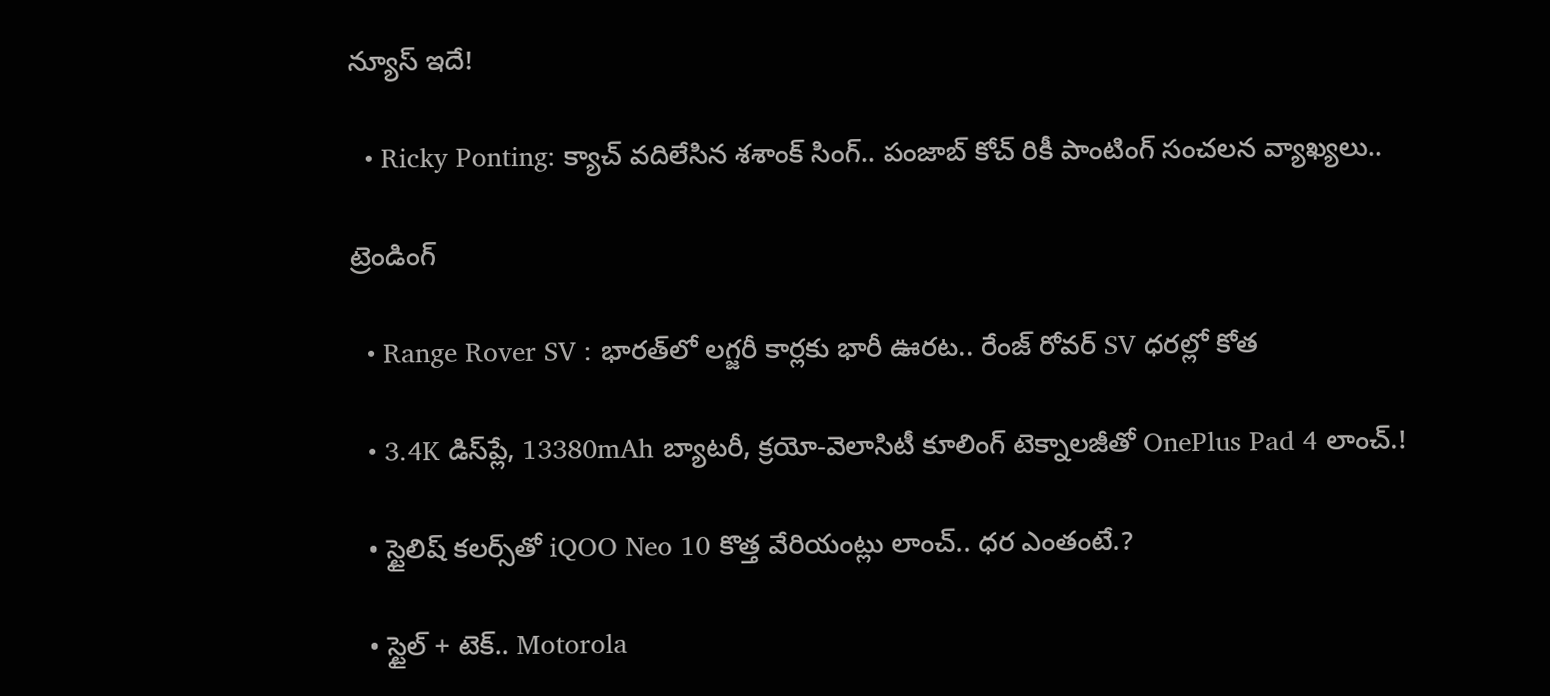న్యూస్ ఇదే!

  • Ricky Ponting: క్యాచ్ వదిలేసిన శశాంక్ సింగ్.. పంజాబ్ కోచ్ రికీ పాంటింగ్ సంచలన వ్యాఖ్యలు..

ట్రెండింగ్‌

  • Range Rover SV : భారత్‌లో లగ్జరీ కార్లకు భారీ ఊరట.. రేంజ్ రోవర్ SV ధరల్లో కోత

  • 3.4K డిస్‌ప్లే, 13380mAh బ్యాటరీ, క్రయో-వెలాసిటీ కూలింగ్ టెక్నాలజీతో OnePlus Pad 4 లాంచ్.!

  • స్టైలిష్ కలర్స్‌తో iQOO Neo 10 కొత్త వేరియంట్లు లాంచ్.. ధర ఎంతంటే.?

  • స్టైల్ + టెక్.. Motorola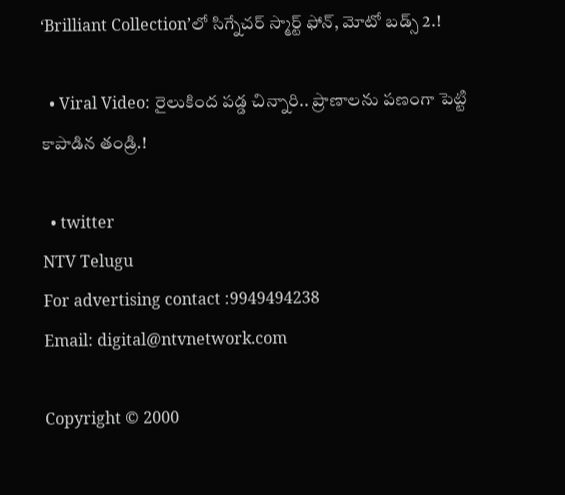‘Brilliant Collection’లో సిగ్నేచర్ స్మార్ట్ ఫోన్, మోటో బడ్స్ 2.!

  • Viral Video: రైలుకింద పడ్డ చిన్నారి.. ప్రాణాలను పణంగా పెట్టి కాపాడిన తండ్రి.!

  • twitter
NTV Telugu
For advertising contact :9949494238
Email: digital@ntvnetwork.com

Copyright © 2000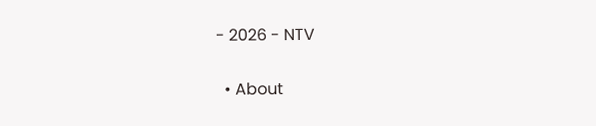- 2026 - NTV

  • About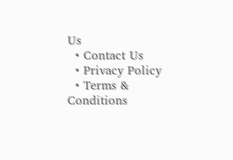Us
  • Contact Us
  • Privacy Policy
  • Terms & Conditions